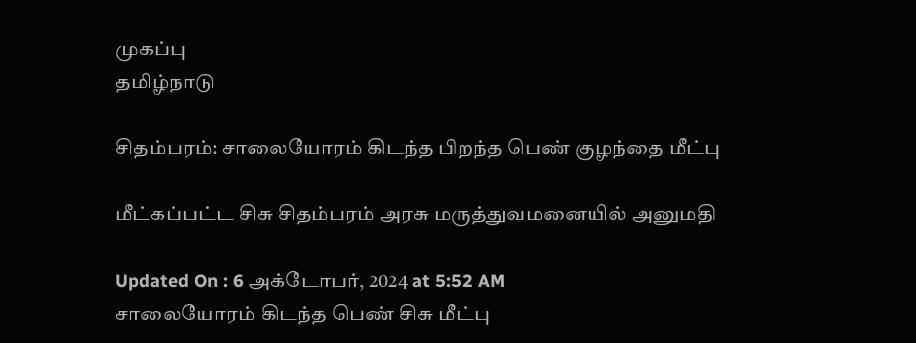முகப்பு
தமிழ்நாடு

சிதம்பரம்: சாலையோரம் கிடந்த பிறந்த பெண் குழந்தை மீட்பு

மீட்கப்பட்ட சிசு சிதம்பரம் அரசு மருத்துவமனையில் அனுமதி

Updated On : 6 அக்டோபர், 2024 at 5:52 AM
சாலையோரம் கிடந்த பெண் சிசு மீட்பு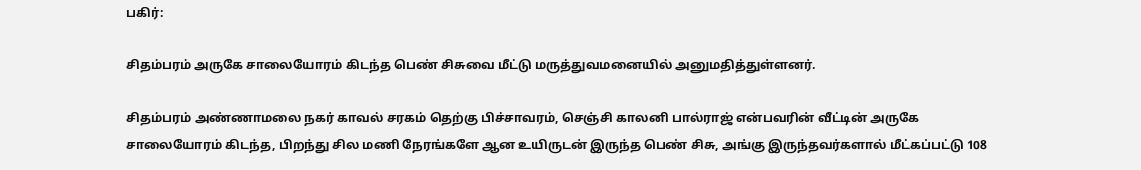பகிர்:

சிதம்பரம் அருகே சாலையோரம் கிடந்த பெண் சிசுவை மீட்டு மருத்துவமனையில் அனுமதித்துள்ளனர்.

சிதம்பரம் அண்ணாமலை நகர் காவல் சரகம் தெற்கு பிச்சாவரம், செஞ்சி காலனி பால்ராஜ் என்பவரின் வீட்டின் அருகே சாலையோரம் கிடந்த, பிறந்து சில மணி நேரங்களே ஆன உயிருடன் இருந்த பெண் சிசு, அங்கு இருந்தவர்களால் மீட்கப்பட்டு 108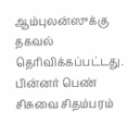ஆம்புலன்ஸுக்கு தகவல் தெரிவிக்கப்பட்டது. பின்னர் பெண் சிசுவை சிதம்பரம்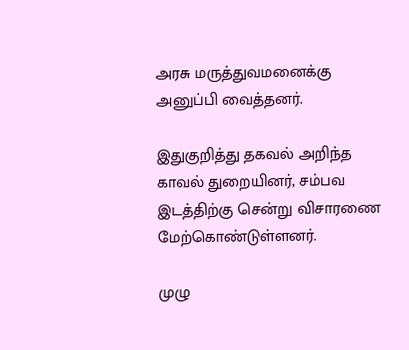அரசு மருத்துவமனைக்கு அனுப்பி வைத்தனர்.

இதுகுறித்து தகவல் அறிந்த காவல் துறையினர், சம்பவ இடத்திற்கு சென்று விசாரணை மேற்கொண்டுள்ளனர்.

முழு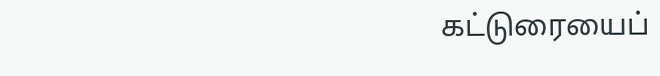கட்டுரையைப்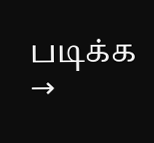படிக்க →